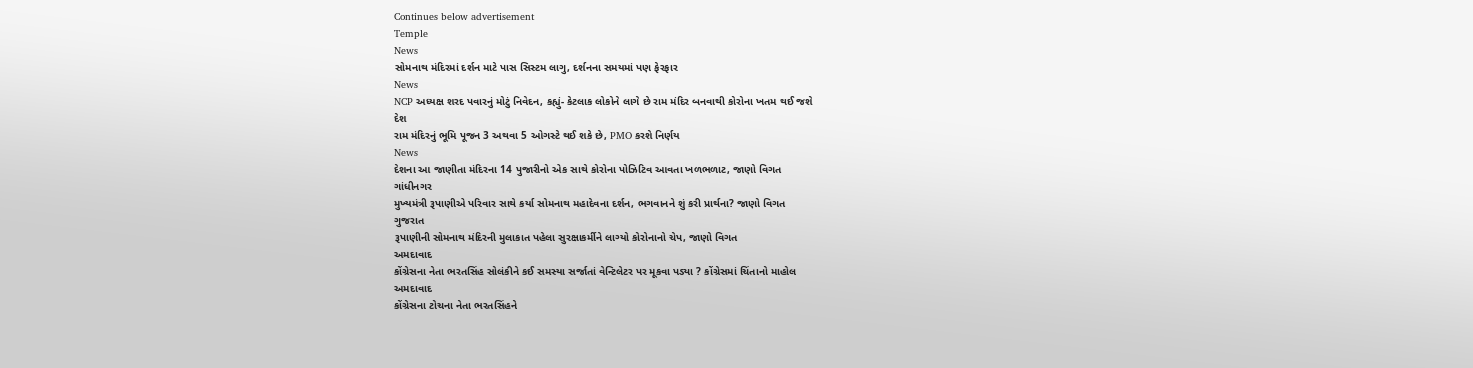Continues below advertisement
Temple
News
સોમનાથ મંદિરમાં દર્શન માટે પાસ સિસ્ટમ લાગુ, દર્શનના સમયમાં પણ ફેરફાર
News
NCP અધ્યક્ષ શરદ પવારનું મોટું નિવેદન, કહ્યું- કેટલાક લોકોને લાગે છે રામ મંદિર બનવાથી કોરોના ખતમ થઈ જશે
દેશ
રામ મંદિરનું ભૂમિ પૂજન 3 અથવા 5 ઓગસ્ટે થઈ શકે છે, PMO કરશે નિર્ણય
News
દેશના આ જાણીતા મંદિરના 14 પુજારીનો એક સાથે કોરોના પોઝિટિવ આવતા ખળભળાટ, જાણો વિગત
ગાંધીનગર
મુખ્યમંત્રી રૂપાણીએ પરિવાર સાથે કર્યા સોમનાથ મહાદેવના દર્શન, ભગવાનને શું કરી પ્રાર્થના? જાણો વિગત
ગુજરાત
રૂપાણીની સોમનાથ મંદિરની મુલાકાત પહેલા સુરક્ષાકર્મીને લાગ્યો કોરોનાનો ચેપ, જાણો વિગત
અમદાવાદ
કોંગ્રેસના નેતા ભરતસિંહ સોલંકીને કઈ સમસ્યા સર્જાતાં વેન્ટિલેટર પર મૂકવા પડ્યા ? કોંગ્રેસમાં ચિંતાનો માહોલ
અમદાવાદ
કોંગ્રેસના ટોચના નેતા ભરતસિંહને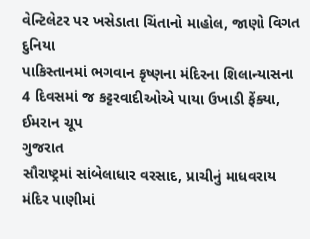વેન્ટિલેટર પર ખસેડાતા ચિંતાનો માહોલ, જાણો વિગત
દુનિયા
પાકિસ્તાનમાં ભગવાન કૃષ્ણના મંદિરના શિલાન્યાસના 4 દિવસમાં જ કટ્ટરવાદીઓએ પાયા ઉખાડી ફેંક્યા, ઈમરાન ચૂપ
ગુજરાત
સૌરાષ્ટ્રમાં સાંબેલાધાર વરસાદ, પ્રાચીનું માધવરાય મંદિર પાણીમાં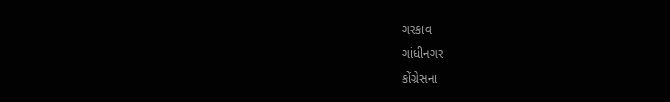ગરકાવ
ગાંધીનગર
કોંગ્રેસના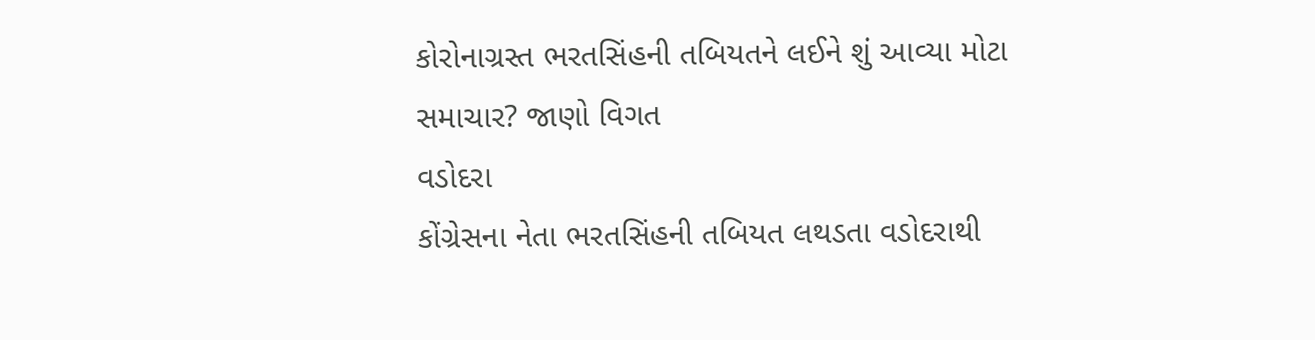કોરોનાગ્રસ્ત ભરતસિંહની તબિયતને લઈને શું આવ્યા મોટા સમાચાર? જાણો વિગત
વડોદરા
કોંગ્રેસના નેતા ભરતસિંહની તબિયત લથડતા વડોદરાથી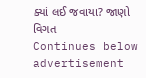ક્યાં લઈ જવાયા? જાણો વિગત
Continues below advertisement